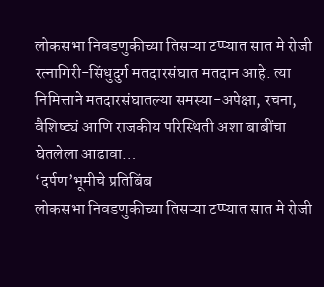लोकसभा निवडणुकीच्या तिसऱ्या टप्प्यात सात मे रोजी रत्नागिरी-सिंधुदुर्ग मतदारसंघात मतदान आहे. त्या निमित्ताने मतदारसंघातल्या समस्या-अपेक्षा, रचना, वैशिष्ट्यं आणि राजकीय परिस्थिती अशा बाबींचा घेतलेला आढावा…
‘दर्पण’भूमीचे प्रतिबिंब
लोकसभा निवडणुकीच्या तिसऱ्या टप्प्यात सात मे रोजी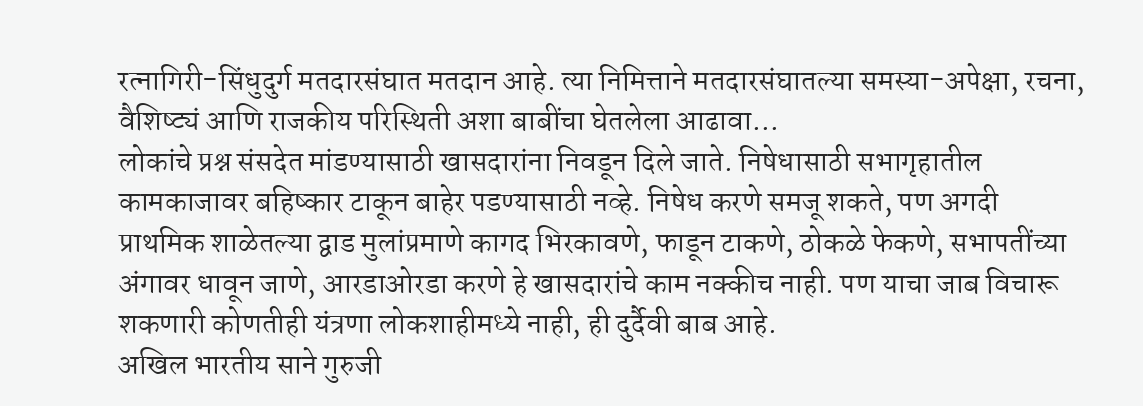रत्नागिरी-सिंधुदुर्ग मतदारसंघात मतदान आहे. त्या निमित्ताने मतदारसंघातल्या समस्या-अपेक्षा, रचना, वैशिष्ट्यं आणि राजकीय परिस्थिती अशा बाबींचा घेतलेला आढावा…
लोकांचे प्रश्न संसदेत मांडण्यासाठी खासदारांना निवडून दिले जाते. निषेधासाठी सभागृहातील कामकाजावर बहिष्कार टाकून बाहेर पडण्यासाठी नव्हे. निषेध करणे समजू शकते, पण अगदी प्राथमिक शाळेतल्या द्वाड मुलांप्रमाणे कागद भिरकावणे, फाडून टाकणे, ठोकळे फेकणे, सभापतींच्या अंगावर धावून जाणे, आरडाओरडा करणे हे खासदारांचे काम नक्कीच नाही. पण याचा जाब विचारू शकणारी कोणतीही यंत्रणा लोकशाहीमध्ये नाही, ही दुर्दैवी बाब आहे.
अखिल भारतीय साने गुरुजी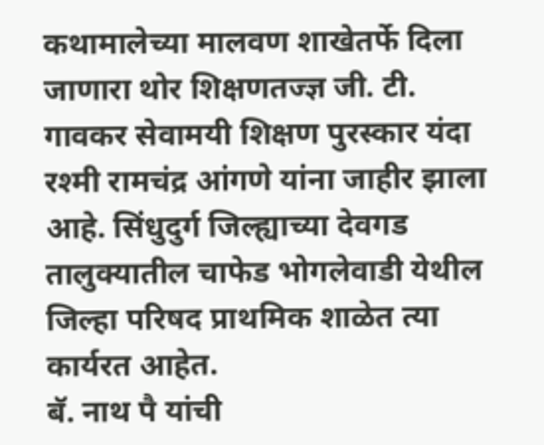कथामालेच्या मालवण शाखेतर्फे दिला जाणारा थोर शिक्षणतज्ज्ञ जी. टी. गावकर सेवामयी शिक्षण पुरस्कार यंदा रश्मी रामचंद्र आंगणे यांना जाहीर झाला आहे. सिंधुदुर्ग जिल्ह्याच्या देवगड तालुक्यातील चाफेड भोगलेवाडी येथील जिल्हा परिषद प्राथमिक शाळेत त्या कार्यरत आहेत.
बॅ. नाथ पै यांची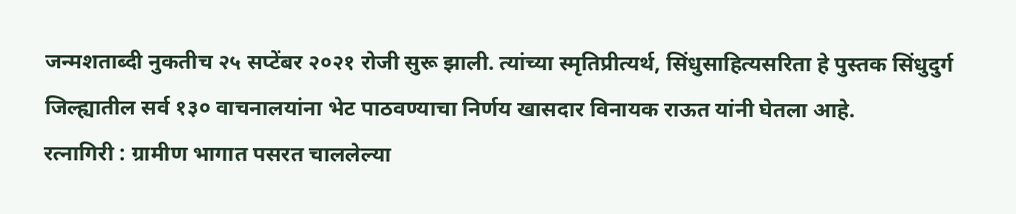जन्मशताब्दी नुकतीच २५ सप्टेंबर २०२१ रोजी सुरू झाली. त्यांच्या स्मृतिप्रीत्यर्थ, सिंधुसाहित्यसरिता हे पुस्तक सिंधुदुर्ग जिल्ह्यातील सर्व १३० वाचनालयांना भेट पाठवण्याचा निर्णय खासदार विनायक राऊत यांनी घेतला आहे.
रत्नागिरी : ग्रामीण भागात पसरत चाललेल्या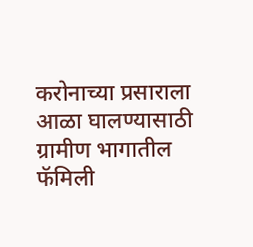करोनाच्या प्रसाराला आळा घालण्यासाठी ग्रामीण भागातील फॅमिली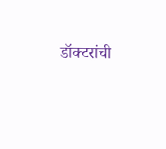डॉक्टरांची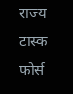राज्य टास्क फोर्स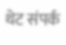थेट संपर्क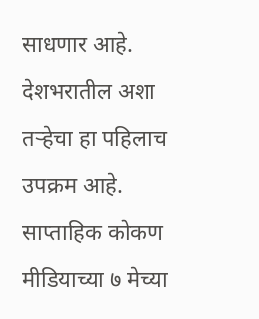साधणार आहे. देशभरातील अशा तऱ्हेचा हा पहिलाच उपक्रम आहे.
साप्ताहिक कोकण मीडियाच्या ७ मेच्या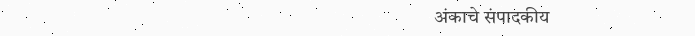अंकाचे संपादकीय